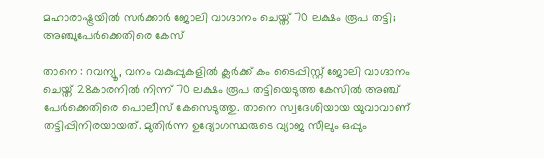മഹാരാഷ്ട്രയിൽ സർക്കാർ ജോലി വാഗ്ദാനം ചെയ്ത് 70 ലക്ഷം രൂപ തട്ടി; അഞ്ചുപേർക്കെതിരെ കേസ്

താനെ : റവന്യൂ, വനം വകുപ്പുകളിൽ ക്ലർക്ക് കം ടൈപ്പിസ്റ്റ് ജോലി വാഗ്ദാനം ചെയ്ത് 28കാരനിൽ നിന്ന് 70 ലക്ഷം രൂപ തട്ടിയെടുത്ത കേസിൽ അഞ്ച് പേർക്കെതിരെ പൊലീസ് കേസെടുത്തു. താനെ സ്വദേശിയായ യുവാവാണ് തട്ടിപ്പിനിരയായത്. മുതിർന്ന ഉദ്യോഗസ്ഥരുടെ വ്യാജ സീലും ഒപ്പും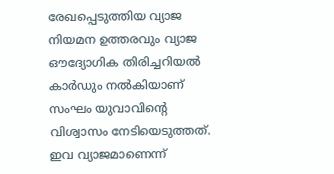രേഖപ്പെടുത്തിയ വ്യാജ നിയമന ഉത്തരവും വ്യാജ ഔദ്യോഗിക തിരിച്ചറിയൽ കാർഡും നൽകിയാണ് സംഘം യുവാവിന്റെ വിശ്വാസം നേടിയെടുത്തത്. ഇവ വ്യാജമാണെന്ന്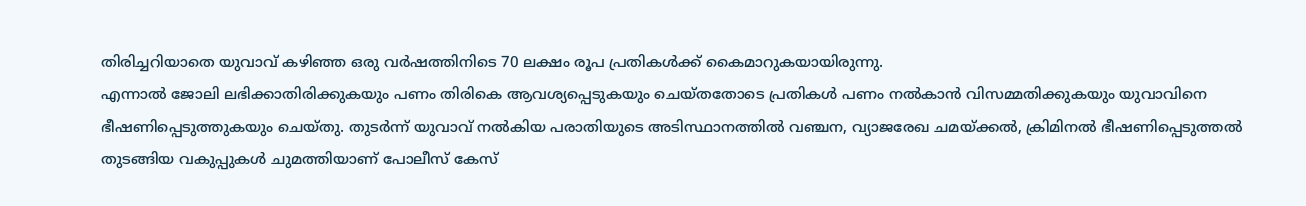തിരിച്ചറിയാതെ യുവാവ് കഴിഞ്ഞ ഒരു വർഷത്തിനിടെ 70 ലക്ഷം രൂപ പ്രതികൾക്ക് കൈമാറുകയായിരുന്നു.
എന്നാൽ ജോലി ലഭിക്കാതിരിക്കുകയും പണം തിരികെ ആവശ്യപ്പെടുകയും ചെയ്തതോടെ പ്രതികൾ പണം നൽകാൻ വിസമ്മതിക്കുകയും യുവാവിനെ ഭീഷണിപ്പെടുത്തുകയും ചെയ്തു. തുടർന്ന് യുവാവ് നൽകിയ പരാതിയുടെ അടിസ്ഥാനത്തിൽ വഞ്ചന, വ്യാജരേഖ ചമയ്ക്കൽ, ക്രിമിനൽ ഭീഷണിപ്പെടുത്തൽ തുടങ്ങിയ വകുപ്പുകൾ ചുമത്തിയാണ് പോലീസ് കേസ്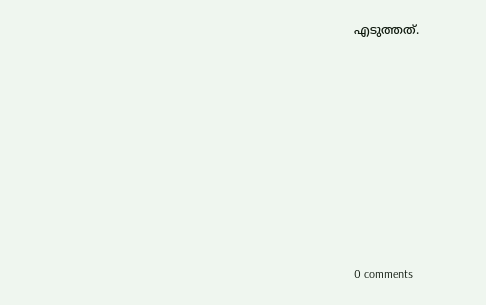എടുത്തത്.










0 comments